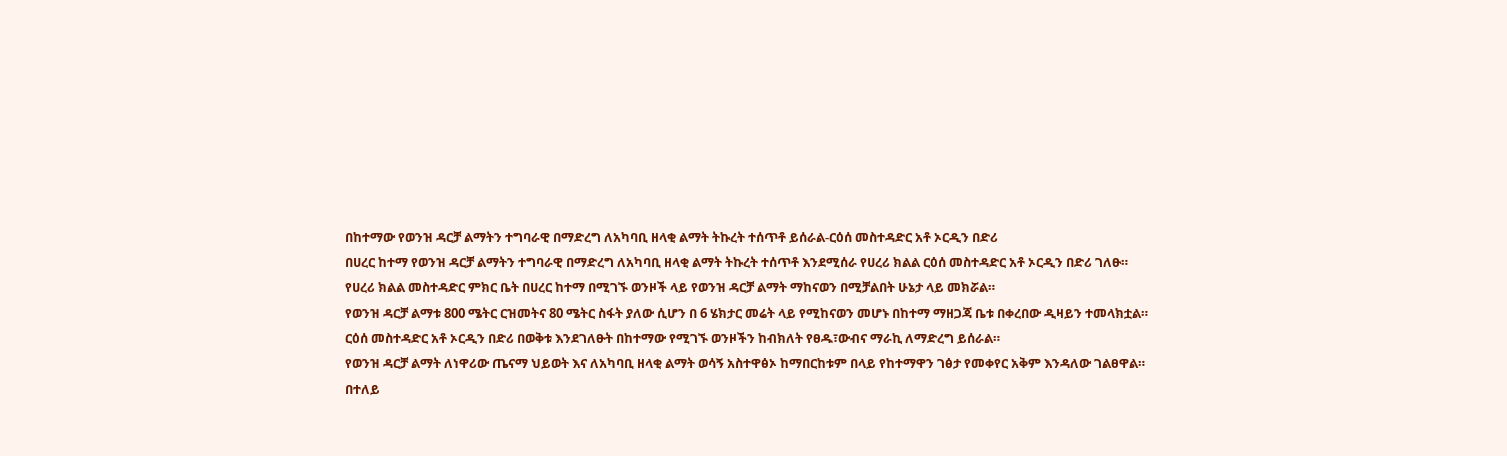በከተማው የወንዝ ዳርቻ ልማትን ተግባራዊ በማድረግ ለአካባቢ ዘላቂ ልማት ትኩረት ተሰጥቶ ይሰራል-ርዕሰ መስተዳድር አቶ ኦርዲን በድሪ
በሀረር ከተማ የወንዝ ዳርቻ ልማትን ተግባራዊ በማድረግ ለአካባቢ ዘላቂ ልማት ትኩረት ተሰጥቶ እንደሚሰራ የሀረሪ ክልል ርዕሰ መስተዳድር አቶ ኦርዲን በድሪ ገለፁ።
የሀረሪ ክልል መስተዳድር ምክር ቤት በሀረር ከተማ በሚገኙ ወንዞች ላይ የወንዝ ዳርቻ ልማት ማከናወን በሚቻልበት ሁኔታ ላይ መክሯል።
የወንዝ ዳርቻ ልማቱ 800 ሜትር ርዝመትና 80 ሜትር ስፋት ያለው ሲሆን በ 6 ሄክታር መሬት ላይ የሚከናወን መሆኑ በከተማ ማዘጋጃ ቤቱ በቀረበው ዲዛይን ተመላክቷል።
ርዕሰ መስተዳድር አቶ ኦርዲን በድሪ በወቅቱ እንደገለፁት በከተማው የሚገኙ ወንዞችን ከብክለት የፀዱ፣ውብና ማራኪ ለማድረግ ይሰራል።
የወንዝ ዳርቻ ልማት ለነዋሪው ጤናማ ህይወት እና ለአካባቢ ዘላቂ ልማት ወሳኝ አስተዋፅኦ ከማበርከቱም በላይ የከተማዋን ገፅታ የመቀየር አቅም እንዳለው ገልፀዋል።
በተለይ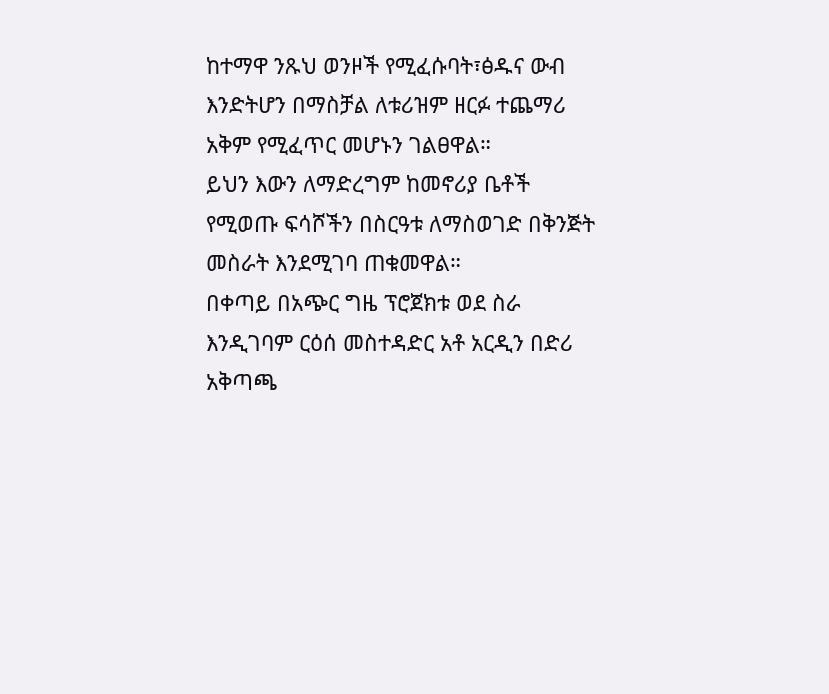ከተማዋ ንጹህ ወንዞች የሚፈሱባት፣ፅዱና ውብ እንድትሆን በማስቻል ለቱሪዝም ዘርፉ ተጨማሪ አቅም የሚፈጥር መሆኑን ገልፀዋል።
ይህን እውን ለማድረግም ከመኖሪያ ቤቶች የሚወጡ ፍሳሾችን በስርዓቱ ለማስወገድ በቅንጅት መስራት እንደሚገባ ጠቁመዋል።
በቀጣይ በአጭር ግዜ ፕሮጀክቱ ወደ ስራ እንዲገባም ርዕሰ መስተዳድር አቶ አርዲን በድሪ አቅጣጫ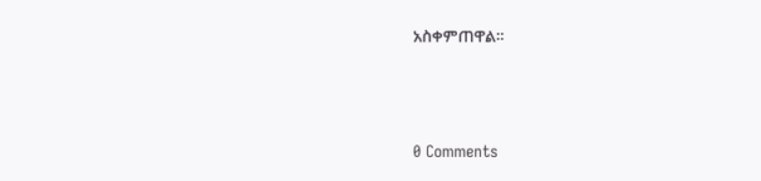አስቀምጠዋል።



0 Comments